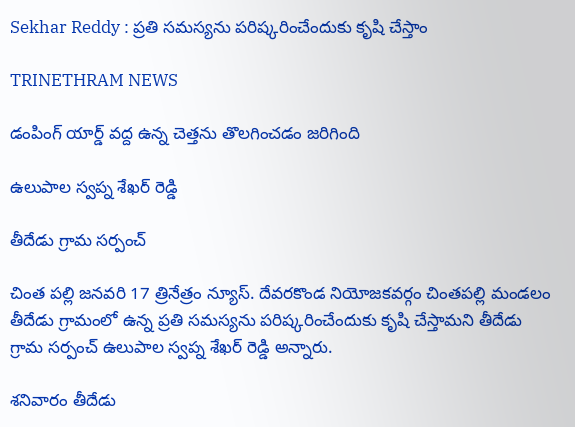Sekhar Reddy : ప్రతి సమస్యను పరిష్కరించేందుకు కృషి చేస్తాం

TRINETHRAM NEWS

డంపింగ్ యార్డ్ వద్ద ఉన్న చెత్తను తొలగించడం జరిగింది

ఉలుపాల స్వప్న శేఖర్ రెడ్డి

తీదేడు గ్రామ సర్పంచ్

చింత పల్లి జనవరి 17 త్రినేత్రం న్యూస్. దేవరకొండ నియోజకవర్గం చింతపల్లి మండలం తీదేడు గ్రామంలో ఉన్న ప్రతి సమస్యను పరిష్కరించేందుకు కృషి చేస్తామని తీదేడు గ్రామ సర్పంచ్ ఉలుపాల స్వప్న శేఖర్ రెడ్డి అన్నారు.

శనివారం తీదేడు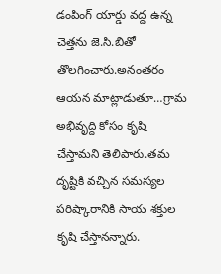డంపింగ్ యార్డు వద్ద ఉన్న చెత్తను జె.సి.బితో తొలగించారు.అనంతరం ఆయన మాట్లాడుతూ…గ్రామ అభివృద్ది కోసం కృషి చేస్తామని తెలిపారు.తమ దృష్టికి వచ్చిన సమస్యల పరిష్కారానికి సాయ శక్తుల కృషి చేస్తానన్నారు.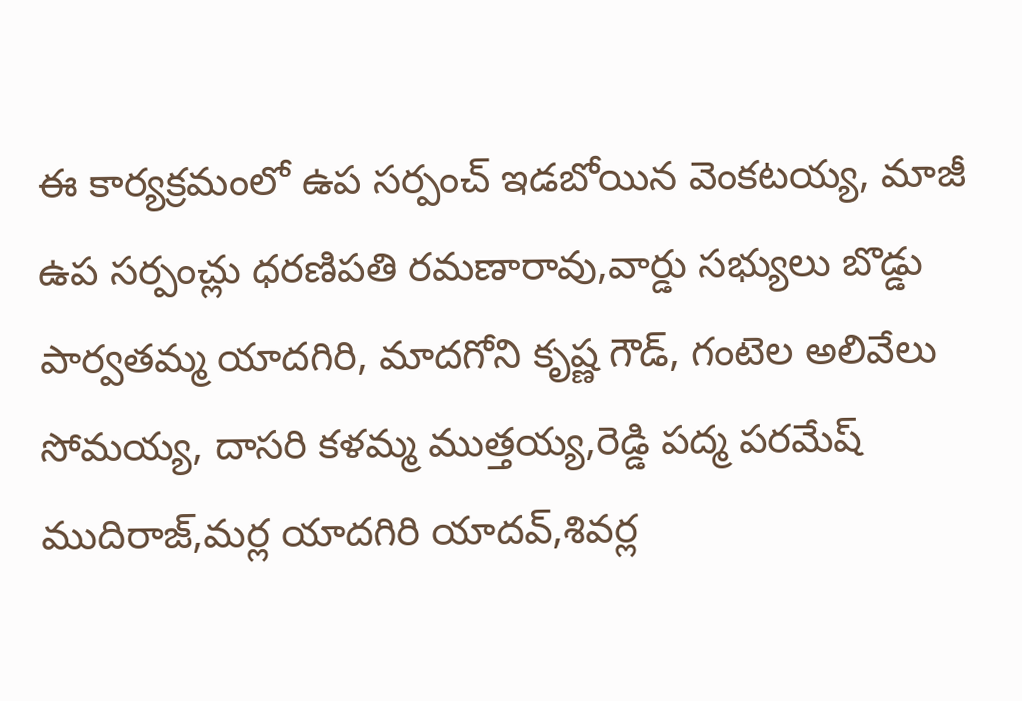ఈ కార్యక్రమంలో ఉప సర్పంచ్ ఇడబోయిన వెంకటయ్య, మాజీ ఉప సర్పంచ్లు ధరణిపతి రమణారావు,వార్డు సభ్యులు బొడ్డు పార్వతమ్మ యాదగిరి, మాదగోని కృష్ణ గౌడ్, గంటెల అలివేలు సోమయ్య, దాసరి కళమ్మ ముత్తయ్య,రెడ్డి పద్మ పరమేష్ ముదిరాజ్,మర్ల యాదగిరి యాదవ్,శివర్ల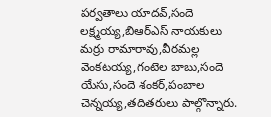పర్వతాలు‌ యాదవ్,సందె లక్ష్మయ్య,బిఆర్ఎస్ నాయకులు మర్రు రామారావు,వీరమల్ల వెంకటయ్య,గంటెల బాబు,సందె యేసు,సందె శంకర్,పంబాల చెన్నయ్య,తదితరులు పాల్గొన్నారు.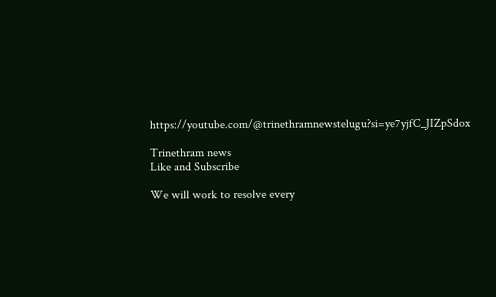https://youtube.com/@trinethramnewstelugu?si=ye7yjfC_JIZpSdox

Trinethram news
Like and Subscribe

We will work to resolve every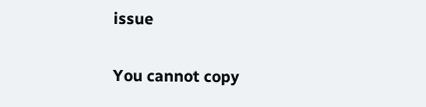issue

You cannot copy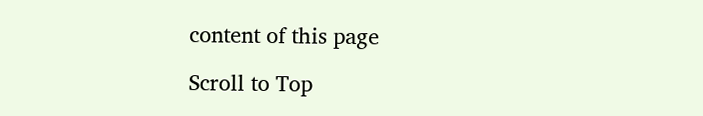content of this page

Scroll to Top